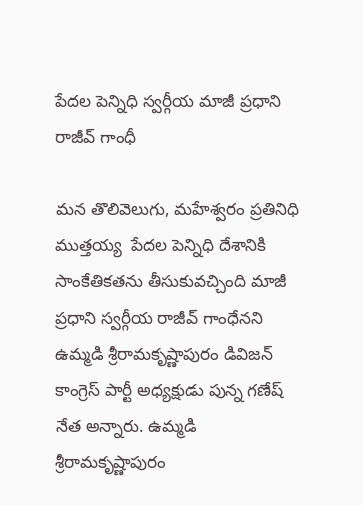పేదల పెన్నిధి స్వర్గీయ మాజీ ప్రధాని రాజీవ్ గాంధీ

మన తొలివెలుగు, మహేశ్వరం ప్రతినిధి ముత్తయ్య  పేదల పెన్నిధి దేశానికి సాంకేతికతను తీసుకువచ్చింది మాజీ ప్రధాని స్వర్గీయ రాజీవ్ గాంధేనని ఉమ్మడి శ్రీరామకృష్ణాపురం డివిజన్ కాంగ్రెస్ పార్టీ అధ్యక్షుడు పున్న గణేష్ నేత అన్నారు. ఉమ్మడి శ్రీరామకృష్ణాపురం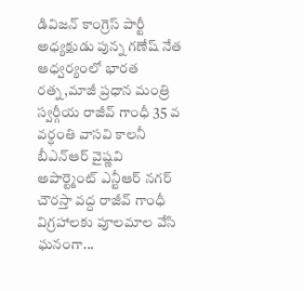డివిజన్ కాంగ్రెస్ పార్టీ అధ్యక్షుడు పున్న గణేష్ నేత ఆధ్వర్యంలో భారత రత్న,మాజీ ప్రధాన మంత్రి స్వర్గీయ రాజీవ్ గాంధీ 35 వ వర్ధంతి వాసవి కాలనీ బీఎన్ఆర్ వైష్ణవి అపార్ట్మెంట్ ఎన్టీఆర్ నగర్ చౌరస్తా వద్ద రాజీవ్ గాంధీ విగ్రహాలకు పూలమాల వేసి ఘనంగా...